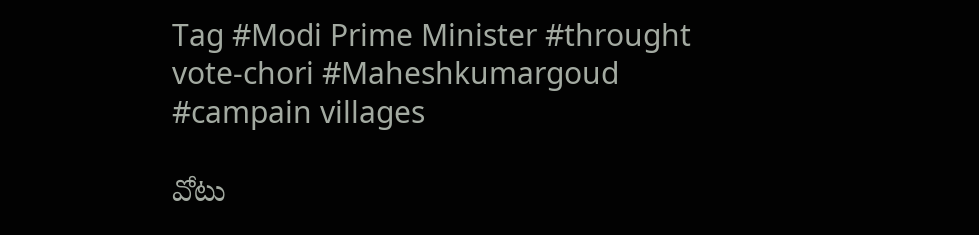Tag #Modi Prime Minister #throught vote-chori #Maheshkumargoud #campain villages

వోటు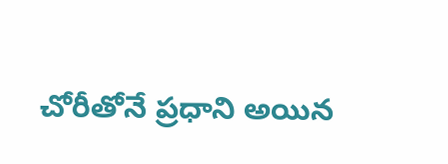చోరీతోనే ప్రధాని అయిన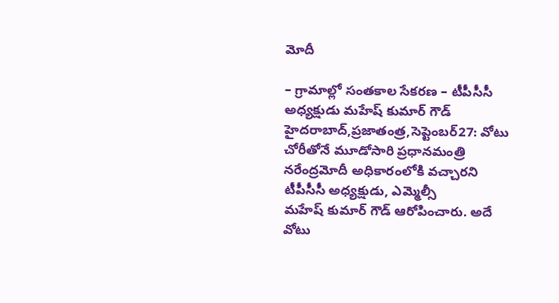మోదీ

– గ్రామాల్లో సంతకాల సేకరణ – టీపీసీసీ అధ్యక్షుడు మహేష్‌ ‌కుమార్‌ ‌గౌడ్‌ హైదరాబాద్‌,ప్రజాతంత్ర,సెప్టెంబర్‌27: వోటు చోరీతోనే మూడోసారి ప్రధానమంత్రి నరేంద్రమోదీ అధికారంలోకి వచ్చారని టీపీసీసీ అధ్యక్షుడు, ఎమ్మెల్సీ మహేష్‌ ‌కుమార్‌ ‌గౌడ్‌ ఆరోపించారు. అదే వోటు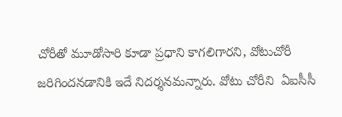చోరీతో మూడోసారి కూడా ప్రధాని కాగలిగారని, వోటుచోరీ జరిగిందనడానికి ఇదే నిదర్శనమన్నారు. వోటు చోరీని  ఏఐసీసీ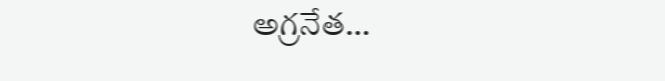అగ్రనేత…